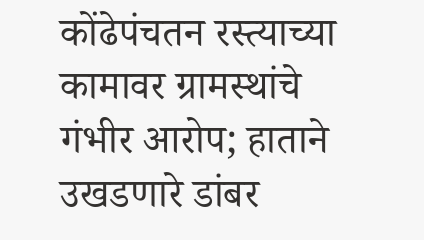कोंढेपंचतन रस्त्याच्या कामावर ग्रामस्थांचे गंभीर आरोप; हाताने उखडणारे डांबर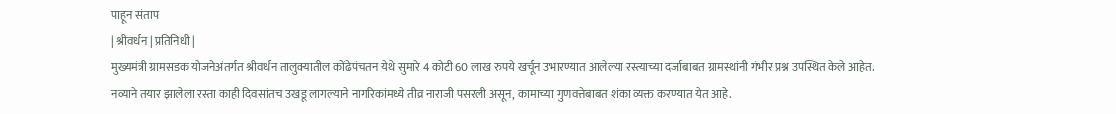पाहून संताप
| श्रीवर्धन | प्रतिनिधी |
मुख्यमंत्री ग्रामसडक योजनेअंतर्गत श्रीवर्धन तालुक्यातील कोंढेपंचतन येथे सुमारे 4 कोटी 60 लाख रुपये खर्चून उभारण्यात आलेल्या रस्त्याच्या दर्जाबाबत ग्रामस्थांनी गंभीर प्रश्न उपस्थित केले आहेत. नव्याने तयार झालेला रस्ता काही दिवसांतच उखडू लागल्याने नागरिकांमध्ये तीव्र नाराजी पसरली असून, कामाच्या गुणवत्तेबाबत शंका व्यक्त करण्यात येत आहे.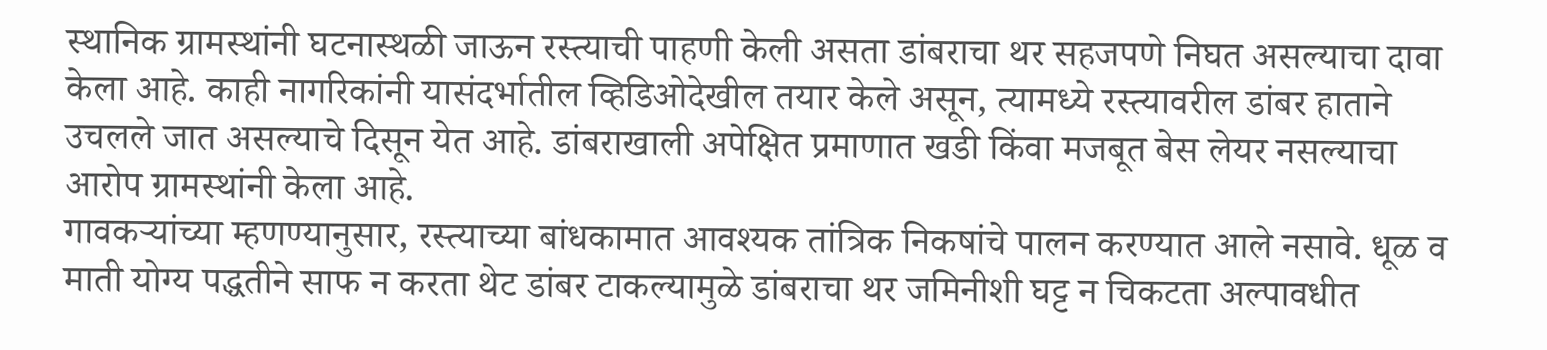स्थानिक ग्रामस्थांनी घटनास्थळी जाऊन रस्त्याची पाहणी केली असता डांबराचा थर सहजपणे निघत असल्याचा दावा केला आहे. काही नागरिकांनी यासंदर्भातील व्हिडिओदेखील तयार केले असून, त्यामध्ये रस्त्यावरील डांबर हाताने उचलले जात असल्याचे दिसून येत आहे. डांबराखाली अपेक्षित प्रमाणात खडी किंवा मजबूत बेस लेयर नसल्याचा आरोप ग्रामस्थांनी केला आहे.
गावकऱ्यांच्या म्हणण्यानुसार, रस्त्याच्या बांधकामात आवश्यक तांत्रिक निकषांचे पालन करण्यात आले नसावे. धूळ व माती योग्य पद्धतीने साफ न करता थेट डांबर टाकल्यामुळे डांबराचा थर जमिनीशी घट्ट न चिकटता अल्पावधीत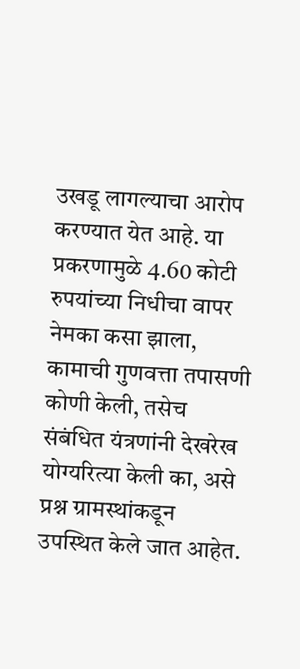उखडू लागल्याचा आरोप करण्यात येत आहे. या प्रकरणामुळे 4.60 कोटी रुपयांच्या निधीचा वापर नेमका कसा झाला, कामाची गुणवत्ता तपासणी कोणी केली, तसेच संबंधित यंत्रणांनी देखरेख योग्यरित्या केली का, असे प्रश्न ग्रामस्थांकडून उपस्थित केले जात आहेत.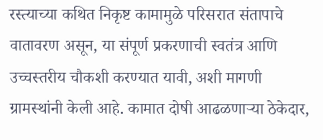रस्त्याच्या कथित निकृष्ट कामामुळे परिसरात संतापाचे वातावरण असून, या संपूर्ण प्रकरणाची स्वतंत्र आणि उच्चस्तरीय चौकशी करण्यात यावी, अशी मागणी ग्रामस्थांनी केली आहे. कामात दोषी आढळणाऱ्या ठेकेदार,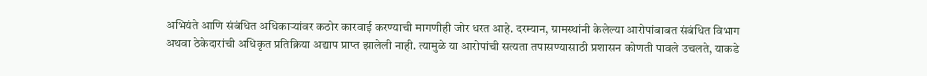अभियंते आणि संबंधित अधिकाऱ्यांवर कठोर कारवाई करण्याची मागणीही जोर धरत आहे. दरम्यान, ग्रामस्थांनी केलेल्या आरोपांबाबत संबंधित विभाग अथवा ठेकेदारांची अधिकृत प्रतिक्रिया अद्याप प्राप्त झालेली नाही. त्यामुळे या आरोपांची सत्यता तपासण्यासाठी प्रशासन कोणती पावले उचलते, याकडे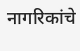नागरिकांचे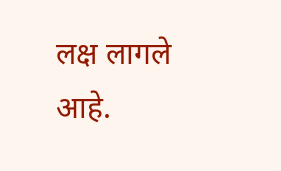लक्ष लागले आहे.